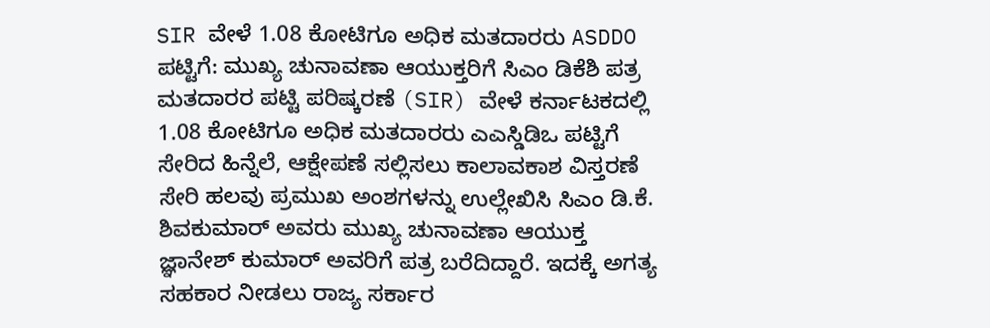SIR ವೇಳೆ 1.08 ಕೋಟಿಗೂ ಅಧಿಕ ಮತದಾರರು ASDDO ಪಟ್ಟಿಗೆ: ಮುಖ್ಯ ಚುನಾವಣಾ ಆಯುಕ್ತರಿಗೆ ಸಿಎಂ ಡಿಕೆಶಿ ಪತ್ರ
ಮತದಾರರ ಪಟ್ಟಿ ಪರಿಷ್ಕರಣೆ (SIR) ವೇಳೆ ಕರ್ನಾಟಕದಲ್ಲಿ 1.08 ಕೋಟಿಗೂ ಅಧಿಕ ಮತದಾರರು ಎಎಸ್ಡಿಡಿಒ ಪಟ್ಟಿಗೆ ಸೇರಿದ ಹಿನ್ನೆಲೆ, ಆಕ್ಷೇಪಣೆ ಸಲ್ಲಿಸಲು ಕಾಲಾವಕಾಶ ವಿಸ್ತರಣೆ ಸೇರಿ ಹಲವು ಪ್ರಮುಖ ಅಂಶಗಳನ್ನು ಉಲ್ಲೇಖಿಸಿ ಸಿಎಂ ಡಿ.ಕೆ. ಶಿವಕುಮಾರ್ ಅವರು ಮುಖ್ಯ ಚುನಾವಣಾ ಆಯುಕ್ತ ಜ್ಞಾನೇಶ್ ಕುಮಾರ್ ಅವರಿಗೆ ಪತ್ರ ಬರೆದಿದ್ದಾರೆ. ಇದಕ್ಕೆ ಅಗತ್ಯ ಸಹಕಾರ ನೀಡಲು ರಾಜ್ಯ ಸರ್ಕಾರ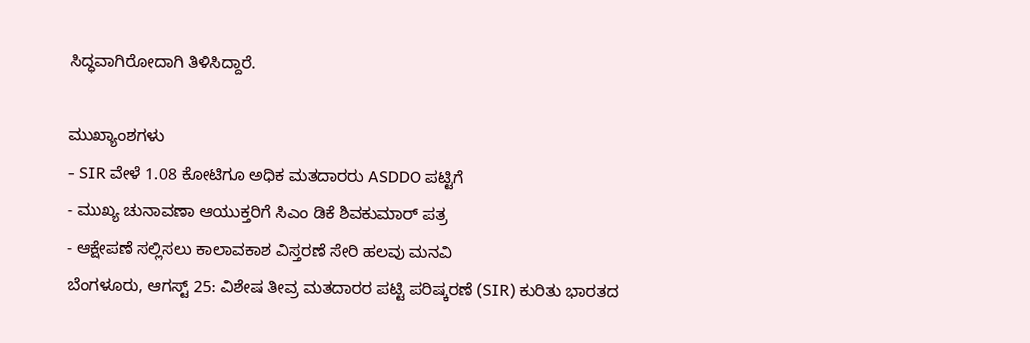ಸಿದ್ಧವಾಗಿರೋದಾಗಿ ತಿಳಿಸಿದ್ದಾರೆ.

ಮುಖ್ಯಾಂಶಗಳು
- SIR ವೇಳೆ 1.08 ಕೋಟಿಗೂ ಅಧಿಕ ಮತದಾರರು ASDDO ಪಟ್ಟಿಗೆ
- ಮುಖ್ಯ ಚುನಾವಣಾ ಆಯುಕ್ತರಿಗೆ ಸಿಎಂ ಡಿಕೆ ಶಿವಕುಮಾರ್ ಪತ್ರ
- ಆಕ್ಷೇಪಣೆ ಸಲ್ಲಿಸಲು ಕಾಲಾವಕಾಶ ವಿಸ್ತರಣೆ ಸೇರಿ ಹಲವು ಮನವಿ
ಬೆಂಗಳೂರು, ಆಗಸ್ಟ್ 25: ವಿಶೇಷ ತೀವ್ರ ಮತದಾರರ ಪಟ್ಟಿ ಪರಿಷ್ಕರಣೆ (SIR) ಕುರಿತು ಭಾರತದ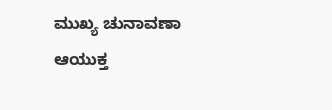ಮುಖ್ಯ ಚುನಾವಣಾ ಆಯುಕ್ತ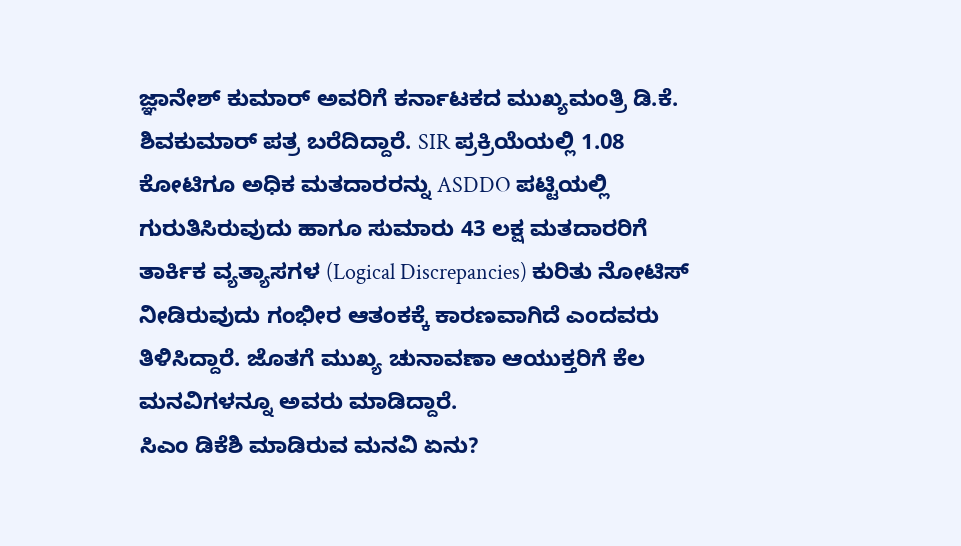ಜ್ಞಾನೇಶ್ ಕುಮಾರ್ ಅವರಿಗೆ ಕರ್ನಾಟಕದ ಮುಖ್ಯಮಂತ್ರಿ ಡಿ.ಕೆ. ಶಿವಕುಮಾರ್ ಪತ್ರ ಬರೆದಿದ್ದಾರೆ. SIR ಪ್ರಕ್ರಿಯೆಯಲ್ಲಿ 1.08 ಕೋಟಿಗೂ ಅಧಿಕ ಮತದಾರರನ್ನು ASDDO ಪಟ್ಟಿಯಲ್ಲಿ ಗುರುತಿಸಿರುವುದು ಹಾಗೂ ಸುಮಾರು 43 ಲಕ್ಷ ಮತದಾರರಿಗೆ ತಾರ್ಕಿಕ ವ್ಯತ್ಯಾಸಗಳ (Logical Discrepancies) ಕುರಿತು ನೋಟಿಸ್ ನೀಡಿರುವುದು ಗಂಭೀರ ಆತಂಕಕ್ಕೆ ಕಾರಣವಾಗಿದೆ ಎಂದವರು ತಿಳಿಸಿದ್ದಾರೆ. ಜೊತಗೆ ಮುಖ್ಯ ಚುನಾವಣಾ ಆಯುಕ್ತರಿಗೆ ಕೆಲ ಮನವಿಗಳನ್ನೂ ಅವರು ಮಾಡಿದ್ದಾರೆ.
ಸಿಎಂ ಡಿಕೆಶಿ ಮಾಡಿರುವ ಮನವಿ ಏನು?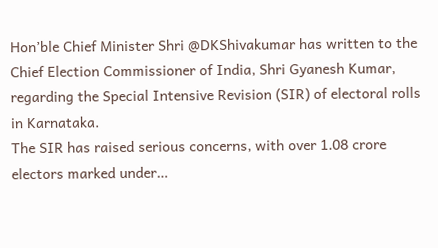Hon’ble Chief Minister Shri @DKShivakumar has written to the Chief Election Commissioner of India, Shri Gyanesh Kumar, regarding the Special Intensive Revision (SIR) of electoral rolls in Karnataka.
The SIR has raised serious concerns, with over 1.08 crore electors marked under…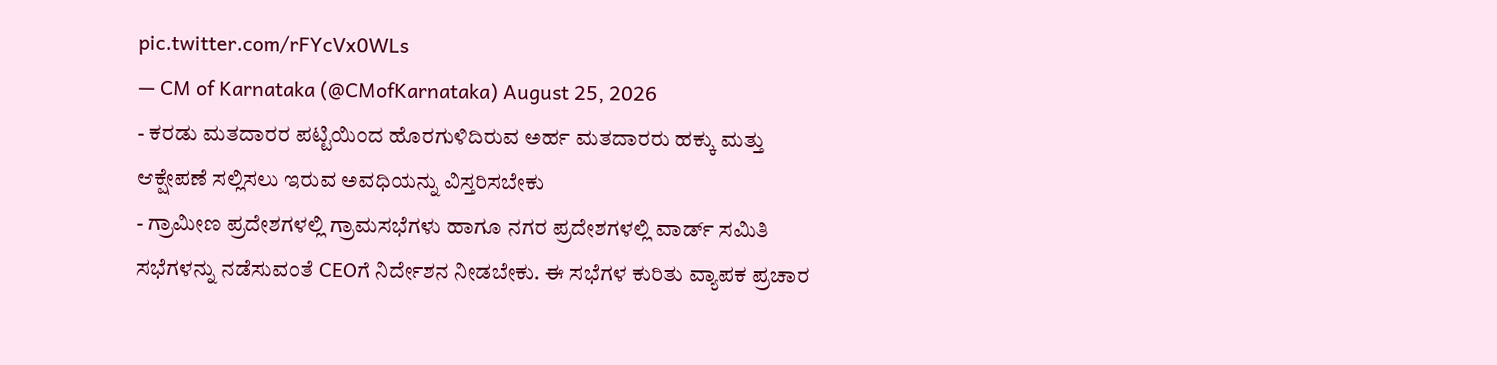pic.twitter.com/rFYcVx0WLs
— CM of Karnataka (@CMofKarnataka) August 25, 2026
- ಕರಡು ಮತದಾರರ ಪಟ್ಟಿಯಿಂದ ಹೊರಗುಳಿದಿರುವ ಅರ್ಹ ಮತದಾರರು ಹಕ್ಕು ಮತ್ತು ಆಕ್ಷೇಪಣೆ ಸಲ್ಲಿಸಲು ಇರುವ ಅವಧಿಯನ್ನು ವಿಸ್ತರಿಸಬೇಕು
- ಗ್ರಾಮೀಣ ಪ್ರದೇಶಗಳಲ್ಲಿ ಗ್ರಾಮಸಭೆಗಳು ಹಾಗೂ ನಗರ ಪ್ರದೇಶಗಳಲ್ಲಿ ವಾರ್ಡ್ ಸಮಿತಿ ಸಭೆಗಳನ್ನು ನಡೆಸುವಂತೆ CEOಗೆ ನಿರ್ದೇಶನ ನೀಡಬೇಕು. ಈ ಸಭೆಗಳ ಕುರಿತು ವ್ಯಾಪಕ ಪ್ರಚಾರ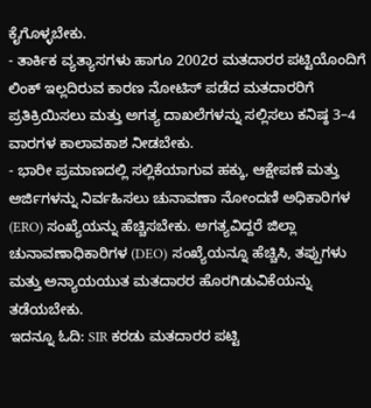ಕೈಗೊಳ್ಳಬೇಕು.
- ತಾರ್ಕಿಕ ವ್ಯತ್ಯಾಸಗಳು ಹಾಗೂ 2002ರ ಮತದಾರರ ಪಟ್ಟಿಯೊಂದಿಗೆ ಲಿಂಕ್ ಇಲ್ಲದಿರುವ ಕಾರಣ ನೋಟಿಸ್ ಪಡೆದ ಮತದಾರರಿಗೆ ಪ್ರತಿಕ್ರಿಯಿಸಲು ಮತ್ತು ಅಗತ್ಯ ದಾಖಲೆಗಳನ್ನು ಸಲ್ಲಿಸಲು ಕನಿಷ್ಠ 3–4 ವಾರಗಳ ಕಾಲಾವಕಾಶ ನೀಡಬೇಕು.
- ಭಾರೀ ಪ್ರಮಾಣದಲ್ಲಿ ಸಲ್ಲಿಕೆಯಾಗುವ ಹಕ್ಕು, ಆಕ್ಷೇಪಣೆ ಮತ್ತು ಅರ್ಜಿಗಳನ್ನು ನಿರ್ವಹಿಸಲು ಚುನಾವಣಾ ನೋಂದಣಿ ಅಧಿಕಾರಿಗಳ (ERO) ಸಂಖ್ಯೆಯನ್ನು ಹೆಚ್ಚಿಸಬೇಕು. ಅಗತ್ಯವಿದ್ದರೆ ಜಿಲ್ಲಾ ಚುನಾವಣಾಧಿಕಾರಿಗಳ (DEO) ಸಂಖ್ಯೆಯನ್ನೂ ಹೆಚ್ಚಿಸಿ, ತಪ್ಪುಗಳು ಮತ್ತು ಅನ್ಯಾಯಯುತ ಮತದಾರರ ಹೊರಗಿಡುವಿಕೆಯನ್ನು ತಡೆಯಬೇಕು.
ಇದನ್ನೂ ಓದಿ: SIR ಕರಡು ಮತದಾರರ ಪಟ್ಟಿ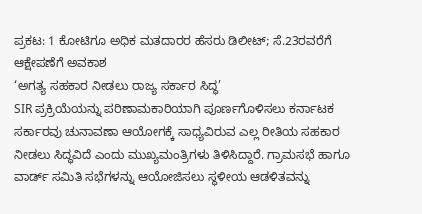ಪ್ರಕಟ: 1 ಕೋಟಿಗೂ ಅಧಿಕ ಮತದಾರರ ಹೆಸರು ಡಿಲೀಟ್; ಸೆ.23ರವರೆಗೆ ಆಕ್ಷೇಪಣೆಗೆ ಅವಕಾಶ
‘ಅಗತ್ಯ ಸಹಕಾರ ನೀಡಲು ರಾಜ್ಯ ಸರ್ಕಾರ ಸಿದ್ಧ’
SIR ಪ್ರಕ್ರಿಯೆಯನ್ನು ಪರಿಣಾಮಕಾರಿಯಾಗಿ ಪೂರ್ಣಗೊಳಿಸಲು ಕರ್ನಾಟಕ ಸರ್ಕಾರವು ಚುನಾವಣಾ ಆಯೋಗಕ್ಕೆ ಸಾಧ್ಯವಿರುವ ಎಲ್ಲ ರೀತಿಯ ಸಹಕಾರ ನೀಡಲು ಸಿದ್ಧವಿದೆ ಎಂದು ಮುಖ್ಯಮಂತ್ರಿಗಳು ತಿಳಿಸಿದ್ದಾರೆ. ಗ್ರಾಮಸಭೆ ಹಾಗೂ ವಾರ್ಡ್ ಸಮಿತಿ ಸಭೆಗಳನ್ನು ಆಯೋಜಿಸಲು ಸ್ಥಳೀಯ ಆಡಳಿತವನ್ನು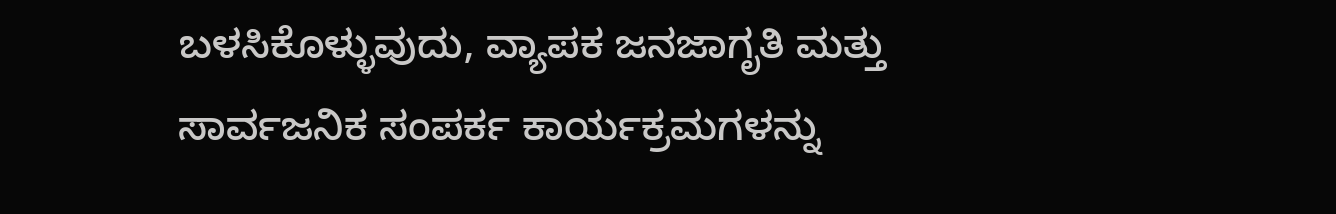ಬಳಸಿಕೊಳ್ಳುವುದು, ವ್ಯಾಪಕ ಜನಜಾಗೃತಿ ಮತ್ತು ಸಾರ್ವಜನಿಕ ಸಂಪರ್ಕ ಕಾರ್ಯಕ್ರಮಗಳನ್ನು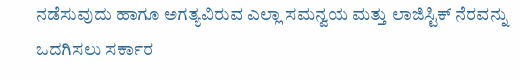ನಡೆಸುವುದು ಹಾಗೂ ಅಗತ್ಯವಿರುವ ಎಲ್ಲಾ ಸಮನ್ವಯ ಮತ್ತು ಲಾಜಿಸ್ಟಿಕ್ ನೆರವನ್ನು ಒದಗಿಸಲು ಸರ್ಕಾರ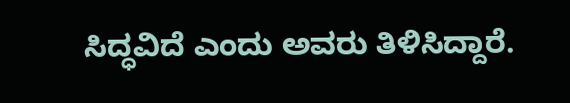ಸಿದ್ಧವಿದೆ ಎಂದು ಅವರು ತಿಳಿಸಿದ್ದಾರೆ.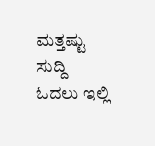ಮತ್ತಷ್ಟು ಸುದ್ದಿ ಓದಲು ಇಲ್ಲಿ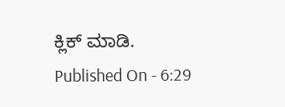ಕ್ಲಿಕ್ ಮಾಡಿ.
Published On - 6:29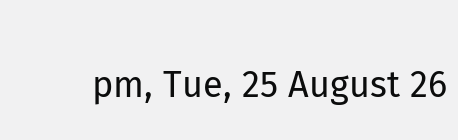pm, Tue, 25 August 26